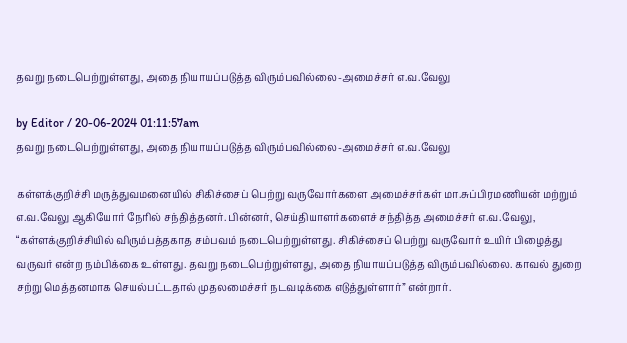தவறு நடைபெற்றுள்ளது, அதை நியாயப்படுத்த விரும்பவில்லை-அமைச்சர் எ.வ.வேலு

by Editor / 20-06-2024 01:11:57am
தவறு நடைபெற்றுள்ளது, அதை நியாயப்படுத்த விரும்பவில்லை-அமைச்சர் எ.வ.வேலு

கள்ளக்குறிச்சி மருத்துவமனையில் சிகிச்சைப் பெற்று வருவோர்களை அமைச்சர்கள் மா.சுப்பிரமணியன் மற்றும் எ.வ.வேலு ஆகியோர் நேரில் சந்தித்தனர். பின்னர், செய்தியாளர்களைச் சந்தித்த அமைச்சர் எ.வ.வேலு, “கள்ளக்குறிச்சியில் விரும்பத்தகாத சம்பவம் நடைபெற்றுள்ளது. சிகிச்சைப் பெற்று வருவோர் உயிர் பிழைத்து வருவர் என்ற நம்பிக்கை உள்ளது. தவறு நடைபெற்றுள்ளது, அதை நியாயப்படுத்த விரும்பவில்லை. காவல் துறை சற்று மெத்தனமாக செயல்பட்டதால் முதலமைச்சர் நடவடிக்கை எடுத்துள்ளார்” என்றார்.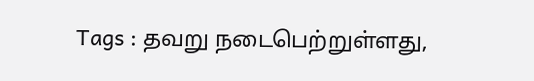Tags : தவறு நடைபெற்றுள்ளது,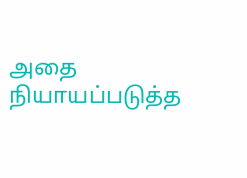அதை நியாயப்படுத்த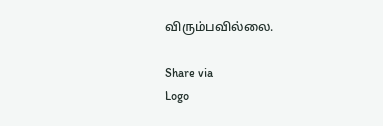விரும்பவில்லை.

Share via
Logo